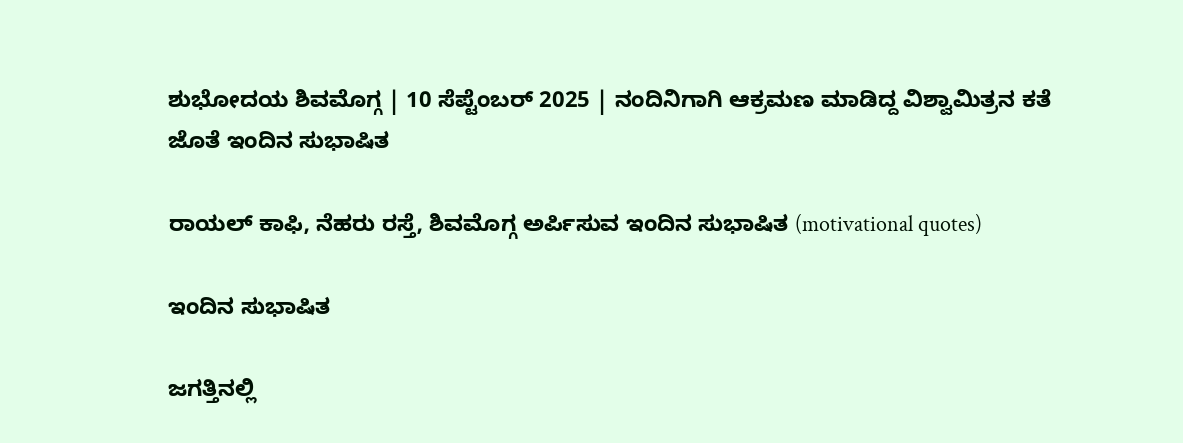ಶುಭೋದಯ ಶಿವಮೊಗ್ಗ | 10 ಸೆಪ್ಟೆಂಬರ್ 2025 | ನಂದಿನಿಗಾಗಿ ಆಕ್ರಮಣ ಮಾಡಿದ್ದ ವಿಶ್ವಾಮಿತ್ರನ ಕತೆ ಜೊತೆ ಇಂದಿನ ಸುಭಾಷಿತ

ರಾಯಲ್‌ ಕಾಫಿ, ನೆಹರು ರಸ್ತೆ, ಶಿವಮೊಗ್ಗ ಅರ್ಪಿಸುವ ಇಂದಿನ ಸುಭಾಷಿತ (motivational quotes)

ಇಂದಿನ ಸುಭಾಷಿತ

ಜಗತ್ತಿನಲ್ಲಿ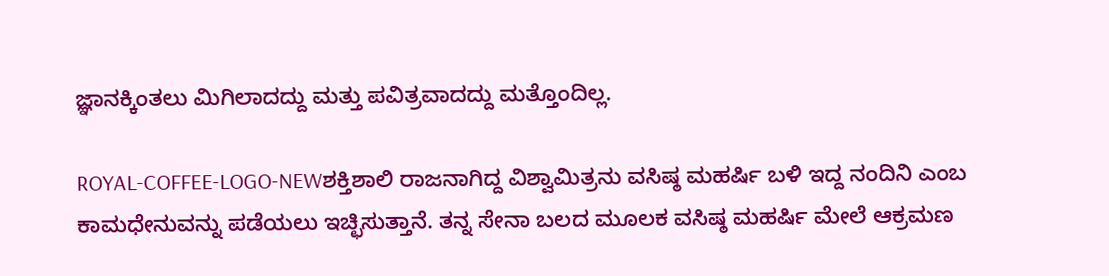ಜ್ಞಾನಕ್ಕಿಂತಲು ಮಿಗಿಲಾದದ್ದು ಮತ್ತು ಪವಿತ್ರವಾದದ್ದು ಮತ್ತೊಂದಿಲ್ಲ.

ROYAL-COFFEE-LOGO-NEWಶಕ್ತಿಶಾಲಿ ರಾಜನಾಗಿದ್ದ ವಿಶ್ವಾಮಿತ್ರನು ವಸಿಷ್ಠ ಮಹರ್ಷಿ ಬಳಿ ಇದ್ದ ನಂದಿನಿ ಎಂಬ ಕಾಮಧೇನುವನ್ನು ಪಡೆಯಲು ಇಚ್ಛಿಸುತ್ತಾನೆ. ತನ್ನ ಸೇನಾ ಬಲದ ಮೂಲಕ ವಸಿಷ್ಠ ಮಹರ್ಷಿ ಮೇಲೆ ಆಕ್ರಮಣ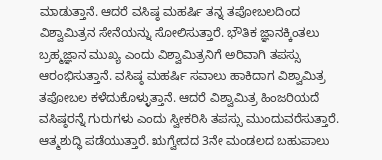ಮಾಡುತ್ತಾನೆ. ಆದರೆ ವಸಿಷ್ಠ ಮಹರ್ಷಿ ತನ್ನ ತಪೋಬಲದಿಂದ ವಿಶ್ವಾಮಿತ್ರನ ಸೇನೆಯನ್ನು ಸೋಲಿಸುತ್ತಾರೆ. ಭೌತಿಕ ಜ್ಞಾನಕ್ಕಿಂತಲು ಬ್ರಹ್ಮಜ್ಞಾನ ಮುಖ್ಯ ಎಂದು ವಿಶ್ವಾಮಿತ್ರನಿಗೆ ಅರಿವಾಗಿ ತಪಸ್ಸು ಆರಂಭಿಸುತ್ತಾನೆ. ವಸಿಷ್ಠ ಮಹರ್ಷಿ ಸವಾಲು ಹಾಕಿದಾಗ ವಿಶ್ವಾಮಿತ್ರ ತಪೋಬಲ ಕಳೆದುಕೊಳ್ಳುತ್ತಾನೆ. ಆದರೆ ವಿಶ್ವಾಮಿತ್ರ ಹಿಂಜರಿಯದೆ ವಸಿಷ್ಠರನ್ನೆ ಗುರುಗಳು ಎಂದು ಸ್ವೀಕರಿಸಿ ತಪಸ್ಸು ಮುಂದುವರೆಸುತ್ತಾರೆ. ಆತ್ಮಶುದ್ಧಿ ಪಡೆಯುತ್ತಾರೆ. ಋಗ್ವೇದದ 3ನೇ ಮಂಡಲದ ಬಹುಪಾಲು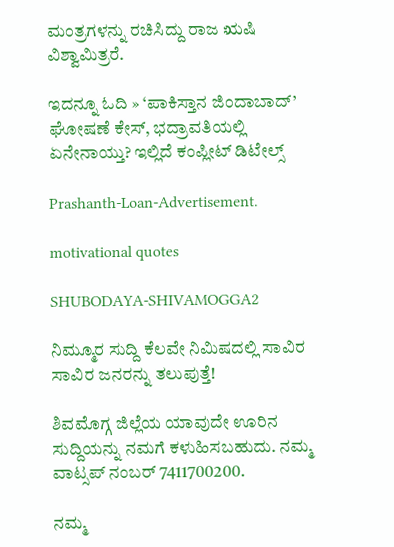ಮಂತ್ರಗಳನ್ನು ರಚಿಸಿದ್ದು ರಾಜ ಋಷಿ ವಿಶ್ವಾಮಿತ್ರರೆ.

ಇದನ್ನೂ ಓದಿ » ‘ಪಾಕಿಸ್ತಾನ ಜಿಂದಾಬಾದ್‌’ ಘೋಷಣೆ ಕೇಸ್‌, ಭದ್ರಾವತಿಯಲ್ಲಿ ಏನೇನಾಯ್ತು? ಇಲ್ಲಿದೆ ಕಂಪ್ಲೀಟ್‌ ಡಿಟೇಲ್ಸ್‌

Prashanth-Loan-Advertisement.

motivational quotes

SHUBODAYA-SHIVAMOGGA2

ನಿಮ್ಮೂರ ಸುದ್ದಿ ಕೆಲವೇ ನಿಮಿಷದಲ್ಲಿ ಸಾವಿರ ಸಾವಿರ ಜನರನ್ನು ತಲುಪುತ್ತೆ!

ಶಿವಮೊಗ್ಗ ಜಿಲ್ಲೆಯ ಯಾವುದೇ ಊರಿನ ಸುದ್ದಿಯನ್ನು ನಮಗೆ ಕಳುಹಿಸಬಹುದು. ನಮ್ಮ ವಾಟ್ಸಪ್‌ ನಂಬರ್ 7411700200.

ನಮ್ಮ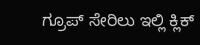ಗ್ರೂಪ್‌ ಸೇರಿಲು ಇಲ್ಲಿ ಕ್ಲಿಕ್‌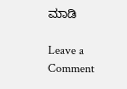ಮಾಡಿ

Leave a Comment